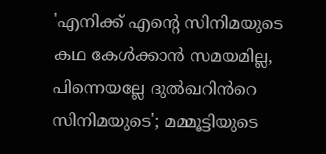'എനിക്ക് എന്റെ സിനിമയുടെ കഥ കേൾക്കാൻ സമയമില്ല, പിന്നെയല്ലേ ദുൽഖറിൻറെ സിനിമയുടെ'; മമ്മൂട്ടിയുടെ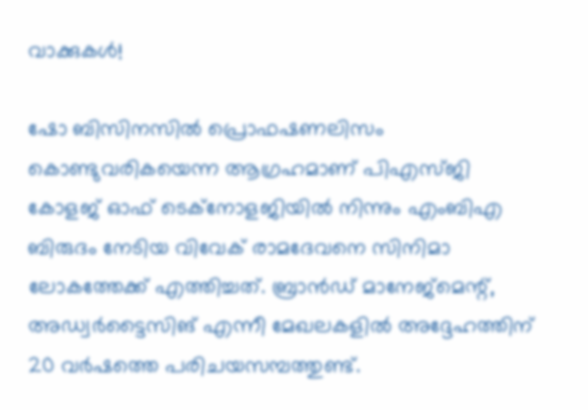വാക്കുകൾ!

ഷോ ബിസിനസിൽ പ്രൊഫഷണലിസം കൊണ്ടുവരികയെന്ന ആഗ്രഹമാണ് പിഎസ്ജി കോളജ് ഓഫ് ടെക്നോളജിയിൽ നിന്നും എംബിഎ ബിരുദം നേടിയ വിവേക് രാമദേവനെ സിനിമാ ലോകത്തേക്ക് എത്തിച്ചത്. ബ്രാൻഡ് മാനേജ്മെന്റ്, അഡ്വർട്ടൈസിങ് എന്നീ മേഖലകളിൽ അദ്ദേഹത്തിന് 20 വർഷത്തെ പരിചയസമ്പത്തുണ്ട്.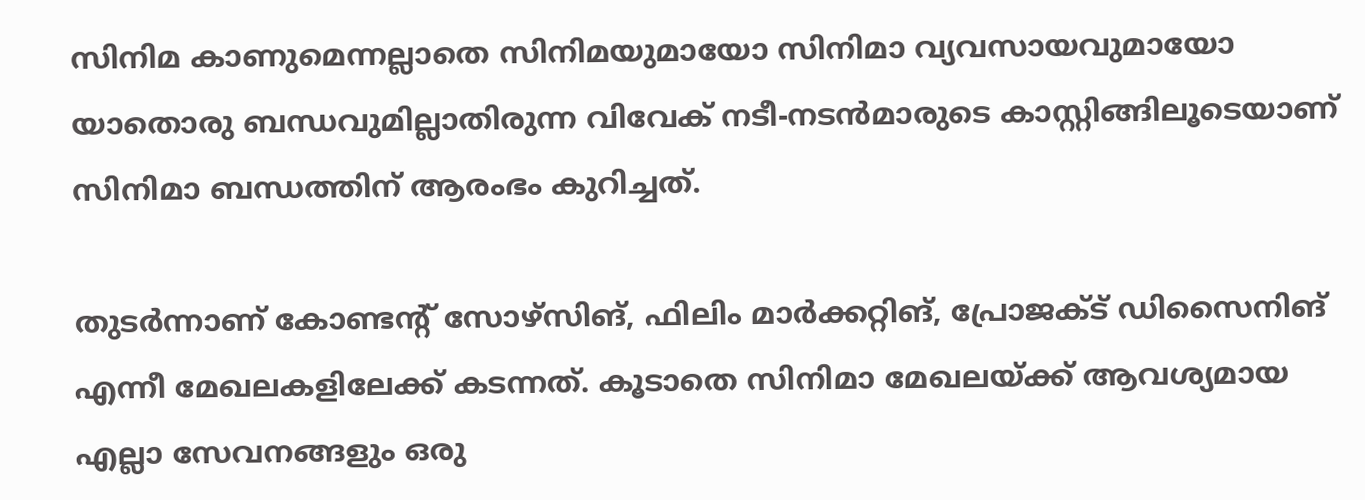സിനിമ കാണുമെന്നല്ലാതെ സിനിമയുമായോ സിനിമാ വ്യവസായവുമായോ യാതൊരു ബന്ധവുമില്ലാതിരുന്ന വിവേക് നടീ-നടൻമാരുടെ കാസ്റ്റിങ്ങിലൂടെയാണ് സിനിമാ ബന്ധത്തിന് ആരംഭം കുറിച്ചത്.

തുടർന്നാണ് കോണ്ടന്റ് സോഴ്സിങ്, ഫിലിം മാർക്കറ്റിങ്, പ്രോജക്ട് ഡിസൈനിങ് എന്നീ മേഖലകളിലേക്ക് കടന്നത്. കൂടാതെ സിനിമാ മേഖലയ്ക്ക് ആവശ്യമായ എല്ലാ സേവനങ്ങളും ഒരു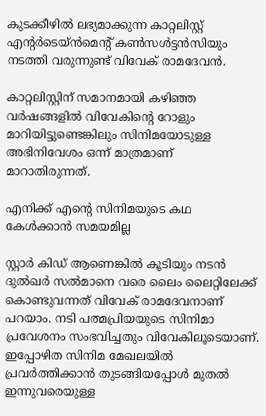കുടക്കീഴിൽ ലഭ്യമാക്കുന്ന കാറ്റലിസ്റ്റ് എന്റർടെയ്ൻമെന്റ് കൺസൾട്ടൻസിയും നടത്തി വരുന്നുണ്ട് വിവേക് രാമദേവൻ.

കാറ്റലിസ്റ്റിന് സമാനമായി കഴിഞ്ഞ വർഷങ്ങളിൽ വിവേകിന്റെ റോളും മാറിയിട്ടുണ്ടെങ്കിലും സിനിമയോടുള്ള അഭിനിവേശം ഒന്ന് മാത്രമാണ് മാറാതിരുന്നത്.

എനിക്ക് എന്റെ സിനിമയുടെ കഥ കേൾക്കാൻ സമയമില്ല

സ്റ്റാർ കിഡ് ആണെങ്കിൽ കൂടിയും നടൻ‌ ദുൽഖർ സൽമാനെ വരെ ലൈം ലൈറ്റിലേക്ക് കൊണ്ടുവന്നത് വിവേക് രാമദേവനാണ് പറയാം. നടി പത്മപ്രിയയുടെ സിനിമാ പ്രവേശനം സംഭവിച്ചതും വിവേകിലൂടെയാണ്. ഇപ്പോഴിത സിനിമ മേഖലയിൽ പ്രവർത്തിക്കാൻ തുടങ്ങിയപ്പോൾ മുതൽ ഇന്നുവരെയുള്ള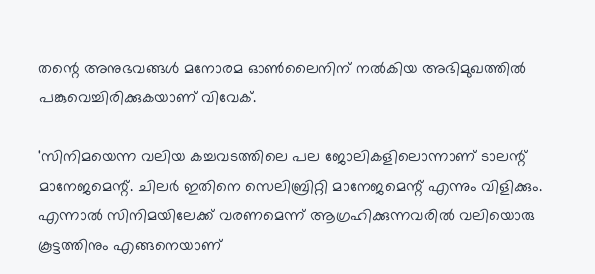തന്റെ അനുഭവങ്ങൾ മനോരമ ഓൺ‌ലൈനിന് നൽകിയ അഭിമുഖത്തിൽ പങ്കുവെച്ചിരിക്കുകയാണ് വിവേക്.

'സിനിമയെന്ന വലിയ കച്ചവടത്തിലെ പല ജോലികളിലൊന്നാണ് ടാലന്റ് മാനേജമെന്റ്. ചിലർ ഇതിനെ സെലിബ്രിറ്റി മാനേജമെന്റ് എന്നും വിളിക്കും. എന്നാൽ സിനിമയിലേക്ക് വരണമെന്ന് ആഗ്രഹിക്കുന്നവരിൽ വലിയൊരു കൂട്ടത്തിനും എങ്ങനെയാണ്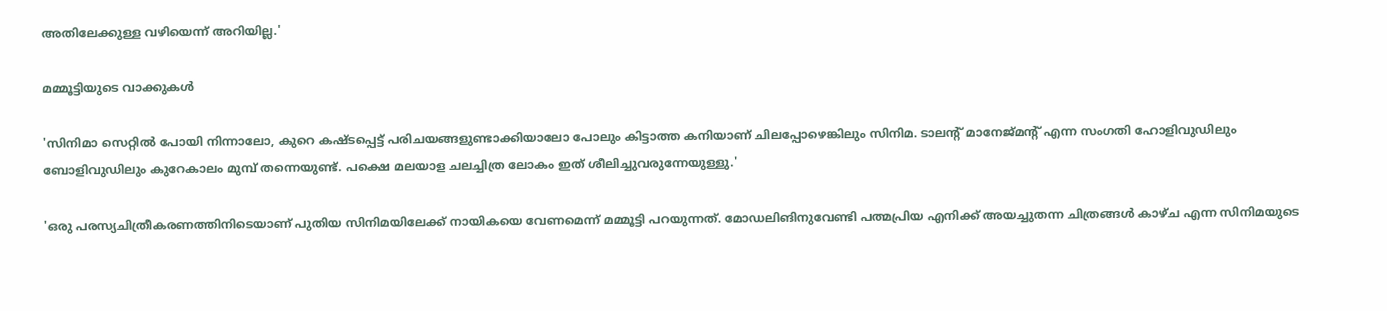അതിലേക്കുള്ള വഴിയെന്ന് അറിയില്ല.'

മമ്മൂട്ടിയുടെ വാക്കുകൾ

'സിനിമാ സെറ്റിൽ പോയി നിന്നാലോ, കുറെ കഷ്ടപ്പെട്ട് പരിചയങ്ങളുണ്ടാക്കിയാലോ പോലും കിട്ടാത്ത കനിയാണ് ചിലപ്പോഴെങ്കിലും സിനിമ. ടാലന്റ് മാനേജ്‌മന്റ് എന്ന സംഗതി ഹോളിവുഡിലും ബോളിവുഡിലും കുറേകാലം മുമ്പ് തന്നെയുണ്ട്. പക്ഷെ മലയാള ചലച്ചിത്ര ലോകം ഇത് ശീലിച്ചുവരുന്നേയുള്ളു.'

'ഒരു പരസ്യചിത്രീകരണത്തിനിടെയാണ് പുതിയ സിനിമയിലേക്ക് നായികയെ വേണമെന്ന് മമ്മൂട്ടി പറയുന്നത്. മോഡലിങിനുവേണ്ടി പത്മപ്രിയ എനിക്ക് അയച്ചുതന്ന ചിത്രങ്ങൾ കാഴ്ച എന്ന സിനിമയുടെ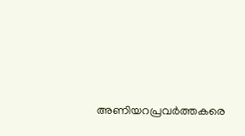അണിയറപ്രവർത്തകരെ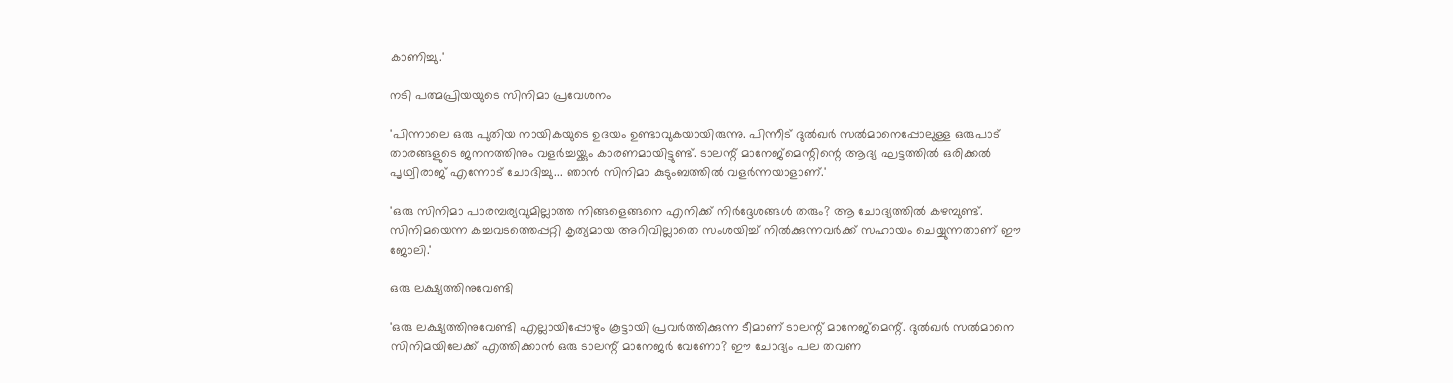കാണിച്ചു.'

നടി പത്മപ്രിയയുടെ സിനിമാ പ്രവേശനം

'പിന്നാലെ ഒരു പുതിയ നായികയുടെ ഉദയം ഉണ്ടാവുകയായിരുന്നു. പിന്നീട് ദുൽഖർ സൽമാനെപ്പോലുള്ള ഒരുപാട് താരങ്ങളുടെ ജനനത്തിനും വളർച്ചയ്ക്കും കാരണമായിട്ടുണ്ട്. ടാലന്റ് മാനേജ്മെന്റിന്റെ ആദ്യ ഘട്ടത്തിൽ ഒരിക്കൽ പൃഥ്വിരാജ് എന്നോട് ചോദിച്ചു... ഞാൻ സിനിമാ കുടുംബത്തിൽ വളർന്നയാളാണ്.'

'ഒരു സിനിമാ പാരമ്പര്യവുമില്ലാത്ത നിങ്ങളെങ്ങനെ എനിക്ക് നിർദ്ദേശങ്ങൾ തരും? ആ ചോദ്യത്തിൽ കഴമ്പുണ്ട്. സിനിമയെന്ന കച്ചവടത്തെപ്പറ്റി കൃത്യമായ അറിവില്ലാതെ സംശയിച്ച് നിൽക്കുന്നവർക്ക് സഹായം ചെയ്യുന്നതാണ് ഈ ജോലി.'

ഒരു ലക്ഷ്യത്തിനുവേണ്ടി

'ഒരു ലക്ഷ്യത്തിനുവേണ്ടി എല്ലായിപ്പോഴും കൂട്ടായി പ്രവർത്തിക്കുന്ന ടീമാണ് ടാലന്റ് മാനേജ്‌മെന്റ്. ദുൽഖർ സൽമാനെ സിനിമയിലേക്ക് എത്തിക്കാൻ ഒരു ടാലന്റ് മാനേജർ വേണോ? ഈ ചോദ്യം പല തവണ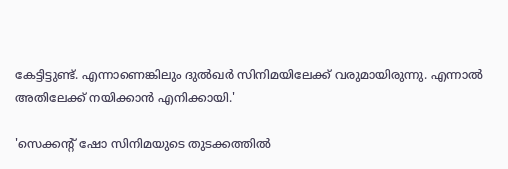കേട്ടിട്ടുണ്ട്. എന്നാണെങ്കിലും ദുൽഖർ സിനിമയിലേക്ക് വരുമായിരുന്നു. എന്നാൽ അതിലേക്ക് നയിക്കാൻ എനിക്കായി.'

'സെക്കന്റ് ഷോ സിനിമയുടെ തുടക്കത്തിൽ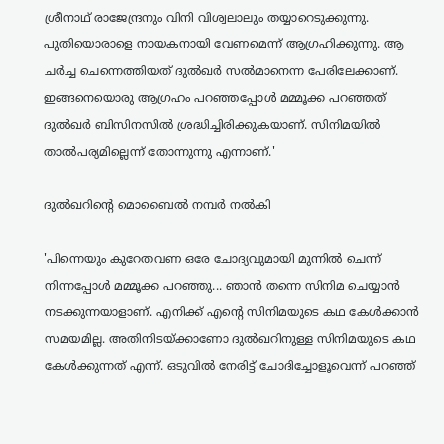ശ്രീനാഥ് രാജേന്ദ്രനും വിനി വിശ്വലാലും തയ്യാറെടുക്കുന്നു. പുതിയൊരാളെ നായകനായി വേണമെന്ന് ആഗ്രഹിക്കുന്നു. ആ ചർച്ച ചെന്നെത്തിയത് ദുൽഖർ സൽമാനെന്ന പേരിലേക്കാണ്. ഇങ്ങനെയൊരു ആഗ്രഹം പറഞ്ഞപ്പോൾ മമ്മൂക്ക പറഞ്ഞത് ദുൽഖർ ബിസിനസിൽ ശ്രദ്ധിച്ചിരിക്കുകയാണ്. സിനിമയിൽ താൽപര്യമില്ലെന്ന് തോന്നുന്നു എന്നാണ്.'

ദുൽഖറിന്റെ മൊബൈൽ നമ്പർ നൽകി

'പിന്നെയും കുറേതവണ ഒരേ ചോദ്യവുമായി മുന്നിൽ ചെന്ന് നിന്നപ്പോൾ മമ്മൂക്ക പറഞ്ഞു... ഞാൻ തന്നെ സിനിമ ചെയ്യാൻ നടക്കുന്നയാളാണ്‌. എനിക്ക് എന്റെ സിനിമയുടെ കഥ കേൾക്കാൻ സമയമില്ല. അതിനിടയ്ക്കാണോ ദുൽഖറിനുള്ള സിനിമയുടെ കഥ കേൾക്കുന്നത് എന്ന്. ഒടുവിൽ നേരിട്ട് ചോദിച്ചോളൂവെന്ന് പറഞ്ഞ്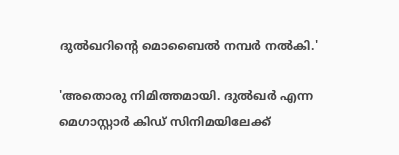ദുൽഖറിന്റെ മൊബൈൽ നമ്പർ നൽകി.'

'അതൊരു നിമിത്തമായി. ദുൽഖർ എന്ന മെഗാസ്റ്റാർ കിഡ് സിനിമയിലേക്ക്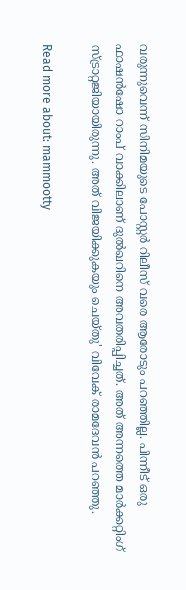വരുന്നുവെന്ന് സിനിമയുടെ പോസ്റ്റർ റിലീസ് വരെ ആരോടും പറഞ്ഞില്ല. പിന്നീട് ഒരു ഫാഷൻഷോ റാംപ് വാക്കിലാണ് ദുൽഖറിനെ അവതരിപ്പിച്ചത്. അത് അന്നത്തെ മാർക്കറ്റിംഗ് സ്ട്രാറ്റജിയായിരുന്നു. അത് വിജയിക്കുകയും ചെയ്‌തു' വിവേക് രാമദേവൻ പറഞ്ഞു.

Read more about: mammootty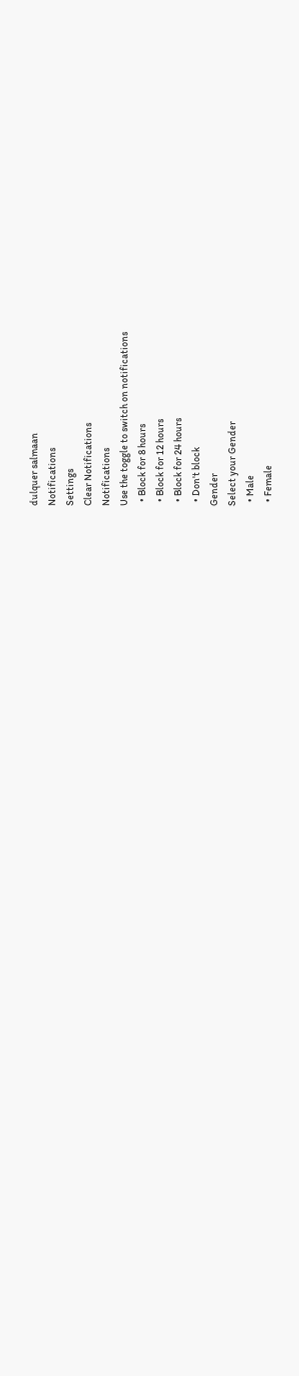dulquer salmaan
Notifications
Settings
Clear Notifications
Notifications
Use the toggle to switch on notifications
  • Block for 8 hours
  • Block for 12 hours
  • Block for 24 hours
  • Don't block
Gender
Select your Gender
  • Male
  • Female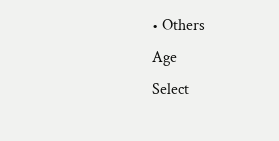• Others
Age
Select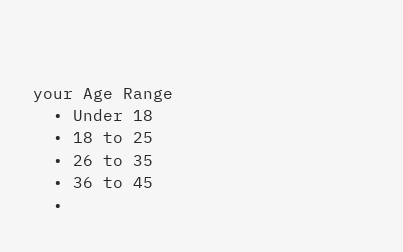your Age Range
  • Under 18
  • 18 to 25
  • 26 to 35
  • 36 to 45
  •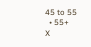45 to 55
  • 55+
X